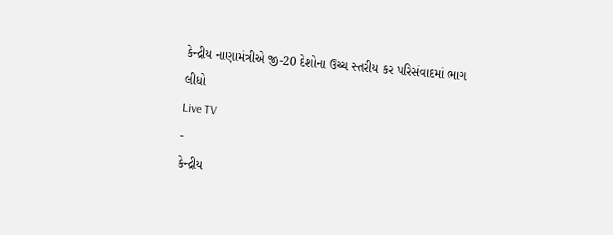કેન્દ્રીય નાણામંત્રીએ જી-20 દેશોના ઉચ્ચ સ્તરીય કર પરિસંવાદમાં ભાગ લીધો
Live TV
-
કેન્દ્રીય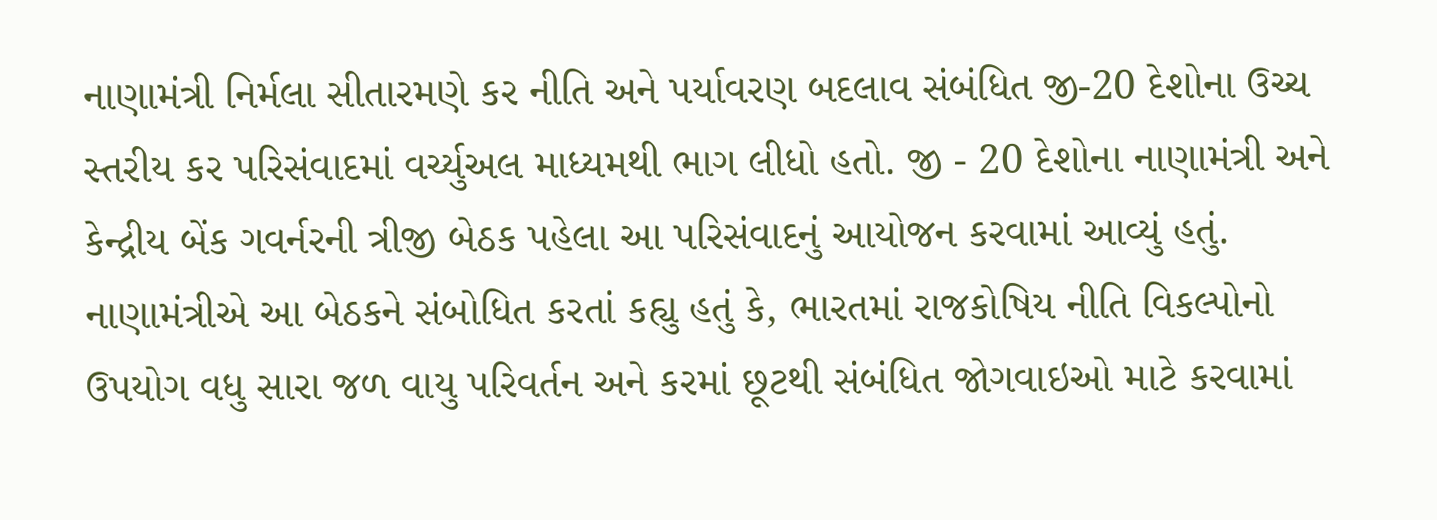નાણામંત્રી નિર્મલા સીતારમણે કર નીતિ અને પર્યાવરણ બદલાવ સંબંધિત જી-20 દેશોના ઉચ્ચ સ્તરીય કર પરિસંવાદમાં વર્ચ્યુઅલ માધ્યમથી ભાગ લીધો હતો. જી - 20 દેશોના નાણામંત્રી અને કેન્દ્રીય બેંક ગવર્નરની ત્રીજી બેઠક પહેલા આ પરિસંવાદનું આયોજન કરવામાં આવ્યું હતું. નાણામંત્રીએ આ બેઠકને સંબોધિત કરતાં કહ્યુ હતું કે, ભારતમાં રાજકોષિય નીતિ વિકલ્પોનો ઉપયોગ વધુ સારા જળ વાયુ પરિવર્તન અને કરમાં છૂટથી સંબંધિત જોગવાઇઓ માટે કરવામાં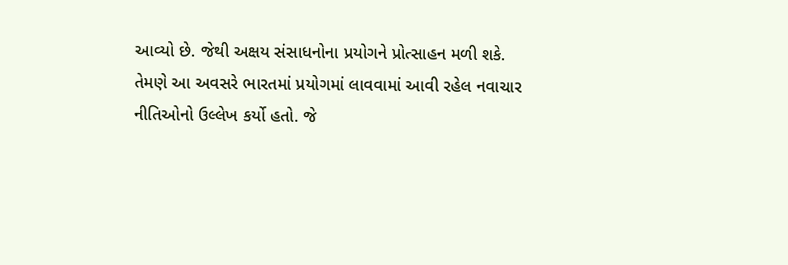આવ્યો છે. જેથી અક્ષય સંસાધનોના પ્રયોગને પ્રોત્સાહન મળી શકે.
તેમણે આ અવસરે ભારતમાં પ્રયોગમાં લાવવામાં આવી રહેલ નવાચાર નીતિઓનો ઉલ્લેખ કર્યો હતો. જે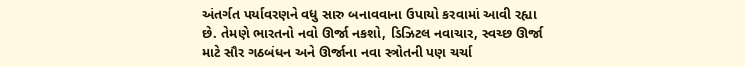અંતર્ગત પર્યાવરણને વધુ સારુ બનાવવાના ઉપાયો કરવામાં આવી રહ્યા છે. તેમણે ભારતનો નવો ઊર્જા નકશો, ડિઝિટલ નવાચાર, સ્વચ્છ ઊર્જા માટે સૌર ગઠબંધન અને ઊર્જાના નવા સ્ત્રોતની પણ ચર્ચા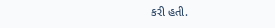કરી હતી.